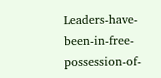Leaders-have-been-in-free-possession-of-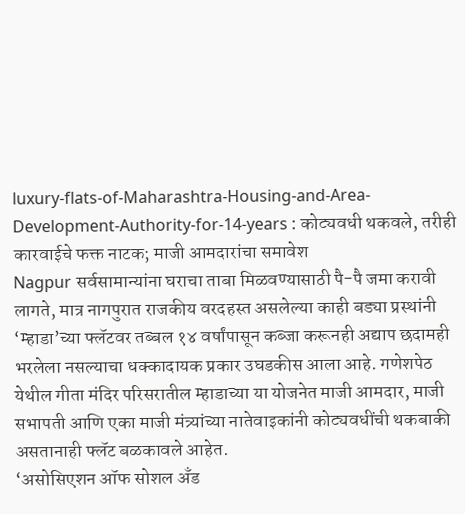luxury-flats-of-Maharashtra-Housing-and-Area-Development-Authority-for-14-years : कोट्यवधी थकवले, तरीही कारवाईचे फक्त नाटक; माजी आमदारांचा समावेश
Nagpur सर्वसामान्यांना घराचा ताबा मिळवण्यासाठी पै-पै जमा करावी लागते, मात्र नागपुरात राजकीय वरदहस्त असलेल्या काही बड्या प्रस्थांनी ‘म्हाडा’च्या फ्लॅटवर तब्बल १४ वर्षांपासून कब्जा करूनही अद्याप छदामही भरलेला नसल्याचा धक्कादायक प्रकार उघडकीस आला आहे. गणेशपेठ येथील गीता मंदिर परिसरातील म्हाडाच्या या योजनेत माजी आमदार, माजी सभापती आणि एका माजी मंत्र्यांच्या नातेवाइकांनी कोट्यवधींची थकबाकी असतानाही फ्लॅट बळकावले आहेत.
‘असोसिएशन ऑफ सोशल अँड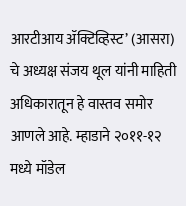आरटीआय ॲक्टिव्हिस्ट’ (आसरा) चे अध्यक्ष संजय थूल यांनी माहिती अधिकारातून हे वास्तव समोर आणले आहे. म्हाडाने २०११-१२ मध्ये मॉडेल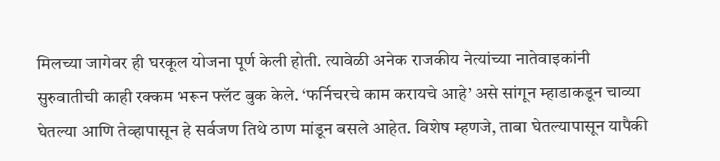मिलच्या जागेवर ही घरकूल योजना पूर्ण केली होती. त्यावेळी अनेक राजकीय नेत्यांच्या नातेवाइकांनी सुरुवातीची काही रक्कम भरून फ्लॅट बुक केले. ‘फर्निचरचे काम करायचे आहे’ असे सांगून म्हाडाकडून चाव्या घेतल्या आणि तेव्हापासून हे सर्वजण तिथे ठाण मांडून बसले आहेत. विशेष म्हणजे, ताबा घेतल्यापासून यापैकी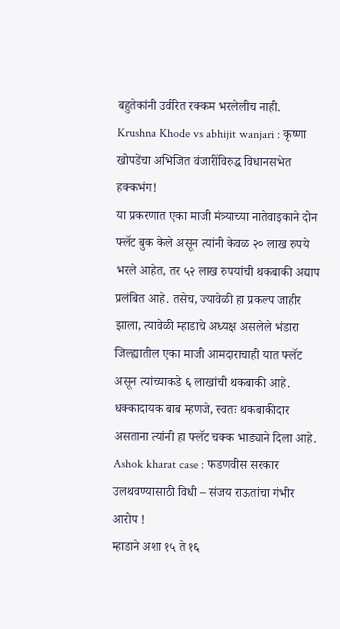बहुतेकांनी उर्वरित रक्कम भरलेलीच नाही.
Krushna Khode vs abhijit wanjari : कृष्णा खोपडेंचा अभिजित वंजारींविरुद्ध विधानसभेत हक्कभंग!
या प्रकरणात एका माजी मंत्र्याच्या नातेवाइकाने दोन फ्लॅट बुक केले असून त्यांनी केवळ २० लाख रुपये भरले आहेत, तर ५२ लाख रुपयांची थकबाकी अद्याप प्रलंबित आहे. तसेच, ज्यावेळी हा प्रकल्प जाहीर झाला, त्यावेळी म्हाडाचे अध्यक्ष असलेले भंडारा जिल्ह्यातील एका माजी आमदाराचाही यात फ्लॅट असून त्यांच्याकडे ६ लाखांची थकबाकी आहे. धक्कादायक बाब म्हणजे, स्वतः थकबाकीदार असताना त्यांनी हा फ्लॅट चक्क भाड्याने दिला आहे.
Ashok kharat case : फडणवीस सरकार उलथवण्यासाठी विधी – संजय राऊतांचा गंभीर आरोप !
म्हाडाने अशा १५ ते १६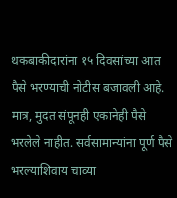थकबाकीदारांना १५ दिवसांच्या आत पैसे भरण्याची नोटीस बजावली आहे. मात्र, मुदत संपूनही एकानेही पैसे भरलेले नाहीत. सर्वसामान्यांना पूर्ण पैसे भरल्याशिवाय चाव्या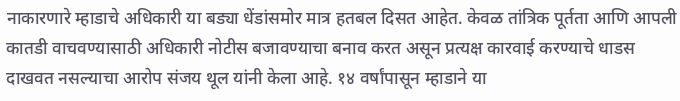नाकारणारे म्हाडाचे अधिकारी या बड्या धेंडांसमोर मात्र हतबल दिसत आहेत. केवळ तांत्रिक पूर्तता आणि आपली कातडी वाचवण्यासाठी अधिकारी नोटीस बजावण्याचा बनाव करत असून प्रत्यक्ष कारवाई करण्याचे धाडस दाखवत नसल्याचा आरोप संजय थूल यांनी केला आहे. १४ वर्षांपासून म्हाडाने या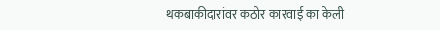थकबाकीदारांवर कठोर कारवाई का केली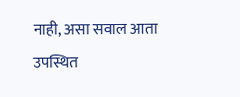नाही, असा सवाल आता उपस्थित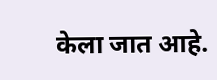केला जात आहे.